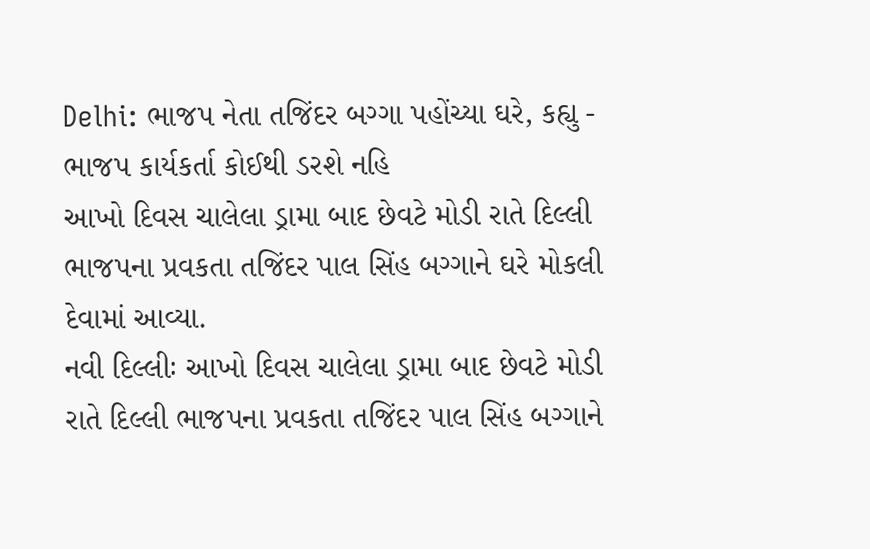Delhi: ભાજપ નેતા તજિંદર બગ્ગા પહોંચ્યા ઘરે, કહ્યુ - ભાજપ કાર્યકર્તા કોઈથી ડરશે નહિ
આખો દિવસ ચાલેલા ડ્રામા બાદ છેવટે મોડી રાતે દિલ્લી ભાજપના પ્રવકતા તજિંદર પાલ સિંહ બગ્ગાને ઘરે મોકલી દેવામાં આવ્યા.
નવી દિલ્લીઃ આખો દિવસ ચાલેલા ડ્રામા બાદ છેવટે મોડી રાતે દિલ્લી ભાજપના પ્રવકતા તજિંદર પાલ સિંહ બગ્ગાને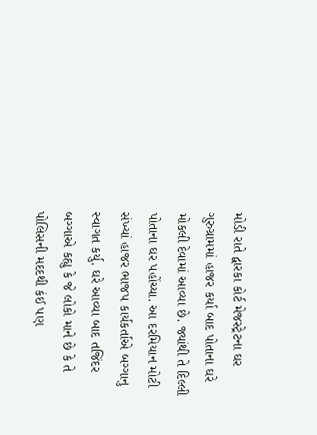મોડી રાતે દ્વારકા કોર્ટ મેજસ્ટ્રેટના ઘર ગુરુગ્રામમાં હાજર કર્યા બાદ પોતાના ઘરે મોકલી દેવામાં આવ્યા છે. જ્યાંથી તે દિલ્લી પોતાના ઘર પહોંચ્યા. આ દરમિયાન મોટી સંખ્યાં હાજર ભાજપ કાર્યકર્તાએ બગ્ગાનુ સ્વાગત કર્યુ. ઘરે આવ્યા બાદ તજિંદર બગ્ગાએ કહ્યુ કે જે લોકો માને છે કે તે પોલિસની મદદથી કંઈ પણ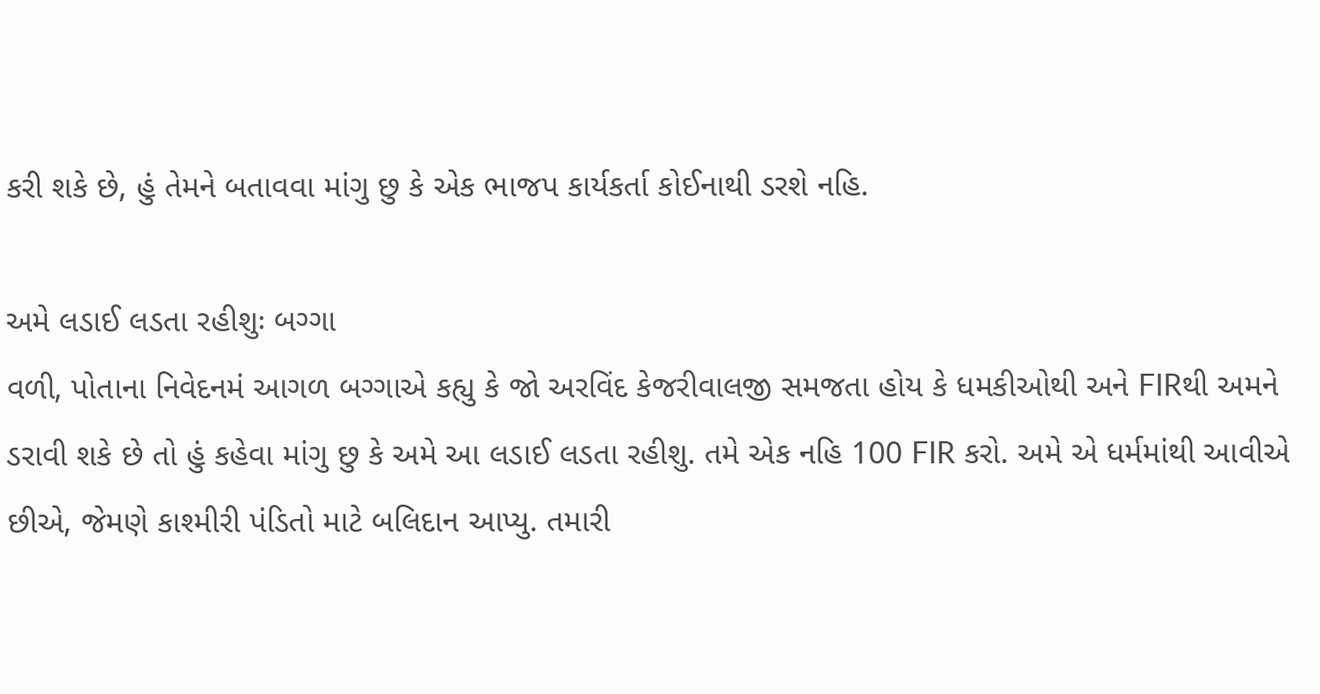કરી શકે છે, હું તેમને બતાવવા માંગુ છુ કે એક ભાજપ કાર્યકર્તા કોઈનાથી ડરશે નહિ.

અમે લડાઈ લડતા રહીશુઃ બગ્ગા
વળી, પોતાના નિવેદનમં આગળ બગ્ગાએ કહ્યુ કે જો અરવિંદ કેજરીવાલજી સમજતા હોય કે ધમકીઓથી અને FIRથી અમને ડરાવી શકે છે તો હું કહેવા માંગુ છુ કે અમે આ લડાઈ લડતા રહીશુ. તમે એક નહિ 100 FIR કરો. અમે એ ધર્મમાંથી આવીએ છીએ, જેમણે કાશ્મીરી પંડિતો માટે બલિદાન આપ્યુ. તમારી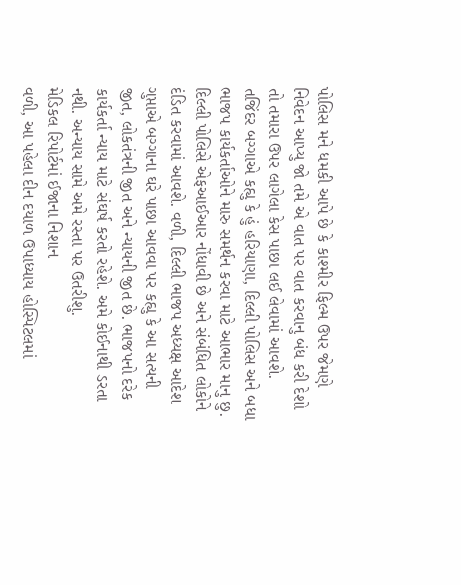પોલિસ મને ધમકી આપે છે કે કાશ્મીર ફિલ્મ ઉપર જેમણે નિવેદન આપ્યુ જો તમે એ વાત પર વાત કરવાનુ બંધ કરી દેશો તો તમારા ઉપર લાગેલા કેસ પાછા લઈ લેવામાં આવશે.
તજિંદર બગ્ગાએ કહ્યુ કે હું હરિયાણા, દિલ્લી પોલિસ અને બધા ભાજપ કાર્યકર્તાઓને મારુ સમર્થન કરવા માટે આભાર માનુ છુ. દિલ્લી પોલિસે એફઆઈઆર નોંધાવી છે અને સંબંધિત લોકોને દંડિત કરવામાં આવશે. વળી, દિલ્લી ભાજપ અધ્યક્ષ આદેશ ગુપ્તાએ બગ્ગાના ઘરે પાછા આવવા પર કહ્યુ કે આ સત્યની જીત, લોકતંત્રની જીત અને ન્યાયની જીત છે. ભાજપનો દરેક કાર્યકર્તા ન્યાય માટે સંઘર્ષ કરતો રહેશે. અમે કોઈનાથી ડરતા નથી. અન્યાય સામે અમે રસ્તા પર ઉતરીશુ.
મેડિકલ રિપોર્ટમાં ઈજાના નિશાન
વળી, આ પહેલા દીન દયાળ ઉપાધ્યાય હોસ્પિટલમાં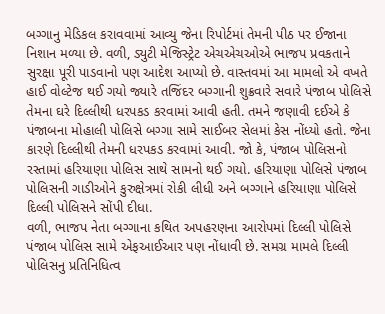બગ્ગાનુ મેડિકલ કરાવવામાં આવ્યુ જેના રિપોર્ટમાં તેમની પીઠ પર ઈજાના નિશાન મળ્યા છે. વળી, ડ્યુટી મેજિસ્ટ્રેટ એચએચઓએ ભાજપ પ્રવકતાને સુરક્ષા પૂરી પાડવાનો પણ આદેશ આપ્યો છે. વાસ્તવમાં આ મામલો એ વખતે હાઈ વોલ્ટેજ થઈ ગયો જ્યારે તજિંદર બગ્ગાની શુક્રવારે સવારે પંજાબ પોલિસે તેમના ઘરે દિલ્લીથી ધરપકડ કરવામાં આવી હતી. તમને જણાવી દઈએ કે પંજાબના મોહાલી પોલિસે બગ્ગા સામે સાઈબર સેલમાં કેસ નોંધ્યો હતો. જેના કારણે દિલ્લીથી તેમની ધરપકડ કરવામાં આવી. જો કે, પંજાબ પોલિસનો રસ્તામાં હરિયાણા પોલિસ સાથે સામનો થઈ ગયો. હરિયાણા પોલિસે પંજાબ પોલિસની ગાડીઓને કુરુક્ષેત્રમાં રોકી લીધી અને બગ્ગાને હરિયાણા પોલિસે દિલ્લી પોલિસને સોંપી દીધા.
વળી, ભાજપ નેતા બગ્ગાના કથિત અપહરણના આરોપમાં દિલ્લી પોલિસે પંજાબ પોલિસ સામે એફઆઈઆર પણ નોંધાવી છે. સમગ્ર મામલે દિલ્લી પોલિસનુ પ્રતિનિધિત્વ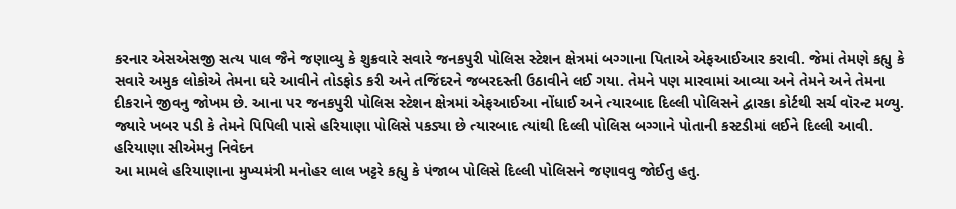કરનાર એસએસજી સત્ય પાલ જૈને જણાવ્યુ કે શુક્રવારે સવારે જનકપુરી પોલિસ સ્ટેશન ક્ષેત્રમાં બગ્ગાના પિતાએ એફઆઈઆર કરાવી. જેમાં તેમણે કહ્યુ કે સવારે અમુક લોકોએ તેમના ઘરે આવીને તોડફોડ કરી અને તજિંદરને જબરદસ્તી ઉઠાવીને લઈ ગયા. તેમને પણ મારવામાં આવ્યા અને તેમને અને તેમના દીકરાને જીવનુ જોખમ છે. આના પર જનકપુરી પોલિસ સ્ટેશન ક્ષેત્રમાં એફઆઈઆ નોંધાઈ અને ત્યારબાદ દિલ્લી પોલિસને દ્વારકા કોર્ટથી સર્ચ વૉરન્ટ મળ્યુ. જ્યારે ખબર પડી કે તેમને પિપિલી પાસે હરિયાણા પોલિસે પકડ્યા છે ત્યારબાદ ત્યાંથી દિલ્લી પોલિસ બગ્ગાને પોતાની કસ્ટડીમાં લઈને દિલ્લી આવી.
હરિયાણા સીએમનુ નિવેદન
આ મામલે હરિયાણાના મુખ્યમંત્રી મનોહર લાલ ખટ્ટરે કહ્યુ કે પંજાબ પોલિસે દિલ્લી પોલિસને જણાવવુ જોઈતુ હતુ.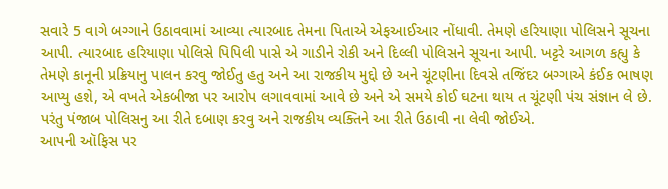સવારે 5 વાગે બગ્ગાને ઉઠાવવામાં આવ્યા ત્યારબાદ તેમના પિતાએ એફઆઈઆર નોંધાવી. તેમણે હરિયાણા પોલિસને સૂચના આપી. ત્યારબાદ હરિયાણા પોલિસે પિપિલી પાસે એ ગાડીને રોકી અને દિલ્લી પોલિસને સૂચના આપી. ખટ્ટરે આગળ કહ્યુ કે તેમણે કાનૂની પ્રક્રિયાનુ પાલન કરવુ જોઈતુ હતુ અને આ રાજકીય મુદ્દો છે અને ચૂંટણીના દિવસે તજિંદર બગ્ગાએ કંઈક ભાષણ આપ્યુ હશે, એ વખતે એકબીજા પર આરોપ લગાવવામાં આવે છે અને એ સમયે કોઈ ઘટના થાય ત ચૂંટણી પંચ સંજ્ઞાન લે છે. પરંતુ પંજાબ પોલિસનુ આ રીતે દબાણ કરવુ અને રાજકીય વ્યક્તિને આ રીતે ઉઠાવી ના લેવી જોઈએ.
આપની ઑફિસ પર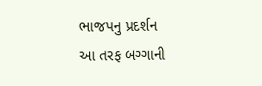ભાજપનુ પ્રદર્શન
આ તરફ બગ્ગાની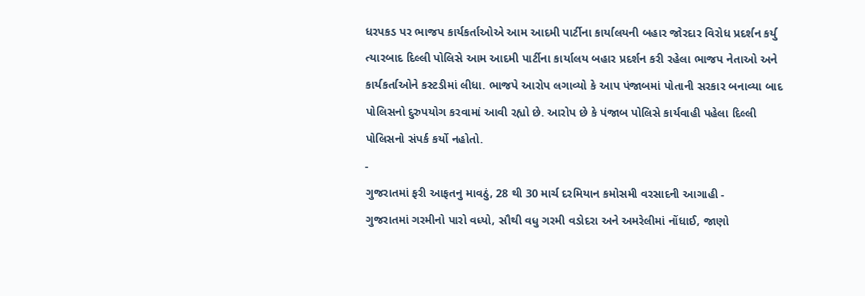ધરપકડ પર ભાજપ કાર્યકર્તાઓએ આમ આદમી પાર્ટીના કાર્યાલયની બહાર જોરદાર વિરોધ પ્રદર્શન કર્યુ ત્યારબાદ દિલ્લી પોલિસે આમ આદમી પાર્ટીના કાર્યાલય બહાર પ્રદર્શન કરી રહેલા ભાજપ નેતાઓ અને કાર્યકર્તાઓને કસ્ટડીમાં લીધા. ભાજપે આરોપ લગાવ્યો કે આપ પંજાબમાં પોતાની સરકાર બનાવ્યા બાદ પોલિસનો દુરુપયોગ કરવામાં આવી રહ્યો છે. આરોપ છે કે પંજાબ પોલિસે કાર્યવાહી પહેલા દિલ્લી પોલિસનો સંપર્ક કર્યો નહોતો.
-
ગુજરાતમાં ફરી આફતનુ માવઠું, 28 થી 30 માર્ચ દરમિયાન કમોસમી વરસાદની આગાહી -
ગુજરાતમાં ગરમીનો પારો વધ્યો, સૌથી વધુ ગરમી વડોદરા અને અમરેલીમાં નોંધાઈ, જાણો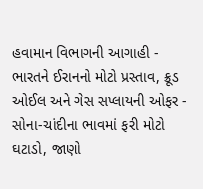હવામાન વિભાગની આગાહી -
ભારતને ઈરાનનો મોટો પ્રસ્તાવ, ક્રૂડ ઓઈલ અને ગેસ સપ્લાયની ઓફર -
સોના-ચાંદીના ભાવમાં ફરી મોટો ઘટાડો, જાણો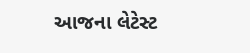આજના લેટેસ્ટ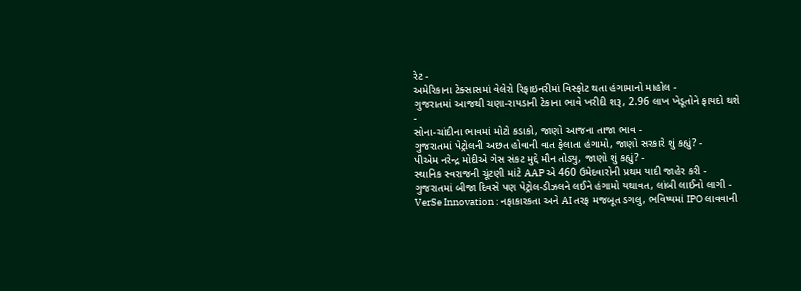રેટ -
અમેરિકાના ટેક્સાસમાં વેલેરો રિફાઇનરીમાં વિસ્ફોટ થતા હંગામાનો માહોલ -
ગુજરાતમાં આજથી ચણા-રાયડાની ટેકાના ભાવે ખરીદી શરૂ, 2.96 લાખ ખેડૂતોને ફાયદો થશે -
સોના-ચાંદીના ભાવમાં મોટો કડાકો, જાણો આજના તાજા ભાવ -
ગુજરાતમાં પેટ્રોલની અછત હોવાની વાત ફેલાતા હંગામો, જાણો સરકારે શું કહ્યું? -
પીએમ નરેન્દ્ર મોદીએ ગેસ સંકટ મુદ્દે મૌન તોડ્યુ, જાણો શું કહ્યું? -
સ્થાનિક સ્વરાજની ચૂંટણી માંટે AAP એ 460 ઉમેદવારોની પ્રથમ યાદી જાહેર કરી -
ગુજરાતમાં બીજા દિવસે પણ પેટ્રોલ-ડીઝલને લઈને હંગામો યથાવત, લાંબી લાઈનો લાગી -
VerSe Innovation : નફાકારકતા અને AI તરફ મજબૂત ડગલુ, ભવિષ્યમાં IPO લાવવાની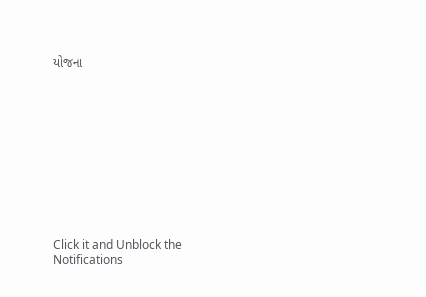યોજના











Click it and Unblock the Notifications